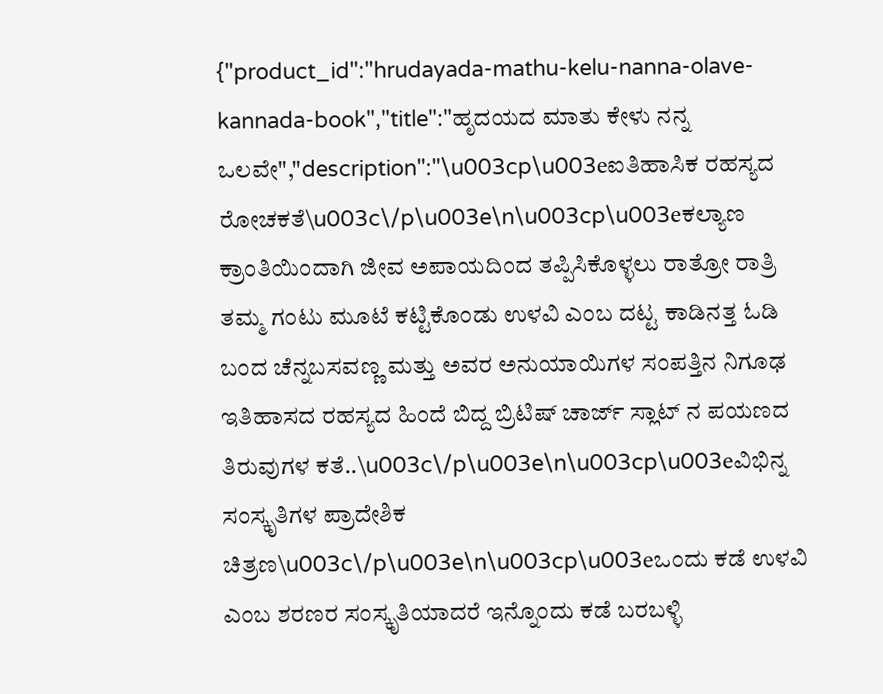{"product_id":"hrudayada-mathu-kelu-nanna-olave-kannada-book","title":"ಹೃದಯದ ಮಾತು ಕೇಳು ನನ್ನ ಒಲವೇ","description":"\u003cp\u003eಐತಿಹಾಸಿಕ ರಹಸ್ಯದ ರೋಚಕತೆ\u003c\/p\u003e\n\u003cp\u003eಕಲ್ಯಾಣ ಕ್ರಾಂತಿಯಿಂದಾಗಿ ಜೀವ ಅಪಾಯದಿಂದ ತಪ್ಪಿಸಿಕೊಳ್ಳಲು ರಾತ್ರೋ ರಾತ್ರಿ ತಮ್ಮ ಗಂಟು ಮೂಟೆ ಕಟ್ಟಿಕೊಂಡು ಉಳವಿ ಎಂಬ ದಟ್ಟ ಕಾಡಿನತ್ತ ಓಡಿ ಬಂದ ಚೆನ್ನಬಸವಣ್ಣ ಮತ್ತು ಅವರ ಅನುಯಾಯಿಗಳ ಸಂಪತ್ತಿನ ನಿಗೂಢ ಇತಿಹಾಸದ ರಹಸ್ಯದ ಹಿಂದೆ ಬಿದ್ದ ಬ್ರಿಟಿಷ್ ಚಾರ್ಜ್ ಸ್ಲಾಟ್ ನ ಪಯಣದ ತಿರುವುಗಳ ಕತೆ..\u003c\/p\u003e\n\u003cp\u003eವಿಭಿನ್ನ ಸಂಸ್ಕೃತಿಗಳ ಪ್ರಾದೇಶಿಕ ಚಿತ್ರಣ\u003c\/p\u003e\n\u003cp\u003eಒಂದು ಕಡೆ ಉಳವಿ ಎಂಬ ಶರಣರ ಸಂಸ್ಕೃತಿಯಾದರೆ ಇನ್ನೊಂದು ಕಡೆ ಬರಬಳ್ಳಿ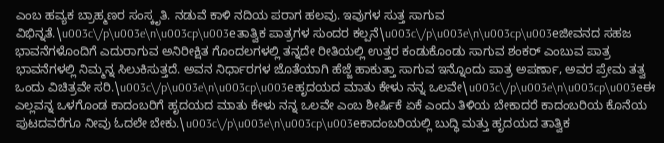ಎಂಬ ಹವ್ಯಕ ಬ್ರಾಹ್ಮಣರ ಸಂಸ್ಕೃತಿ. ನಡುವೆ ಕಾಳಿ ನದಿಯ ಪರಾಗ ಹಲವು. ಇವುಗಳ ಸುತ್ತ ಸಾಗುವ ವಿಭಿನ್ನತೆ.\u003c\/p\u003e\n\u003cp\u003eತಾತ್ವಿಕ ಪಾತ್ರಗಳ ಸುಂದರ ಕಲ್ಪನೆ\u003c\/p\u003e\n\u003cp\u003eಜೀವನದ ಸಹಜ ಭಾವನೆಗಳೊಂದಿಗೆ ಎದುರಾಗುವ ಅನಿರೀಕ್ಷಿತ ಗೊಂದಲಗಳಲ್ಲಿ ತನ್ನದೇ ರೀತಿಯಲ್ಲಿ ಉತ್ತರ ಕಂಡುಕೊಂಡು ಸಾಗುವ ಶಂಕರ್ ಎಂಬುವ ಪಾತ್ರ ಭಾವನೆಗಳಲ್ಲಿ ನಿಮ್ಮನ್ನ ಸಿಲುಕಿಸುತ್ತದೆ. ಅವನ ನಿರ್ಧಾರಗಳ ಜೊತೆಯಾಗಿ ಹೆಜ್ಜೆ ಹಾಕುತ್ತಾ ಸಾಗುವ ಇನ್ನೊಂದು ಪಾತ್ರ ಅಪರ್ಣಾ, ಅವರ ಪ್ರೇಮ ತತ್ವ ಒಂದು ವಿಚಿತ್ರವೇ ಸರಿ.\u003c\/p\u003e\n\u003cp\u003eಹೃದಯದ ಮಾತು ಕೇಳು ನನ್ನ ಒಲವೇ\u003c\/p\u003e\n\u003cp\u003eಈ ಎಲ್ಲವನ್ನ ಒಳಗೊಂಡ ಕಾದಂಬರಿಗೆ ಹೃದಯದ ಮಾತು ಕೇಳು ನನ್ನ ಒಲವೇ ಎಂಬ ಶೀರ್ಷಿಕೆ ಏಕೆ ಎಂದು ತಿಳಿಯ ಬೇಕಾದರೆ ಕಾದಂಬರಿಯ ಕೊನೆಯ ಪುಟದವರೆಗೂ ನೀವು ಓದಲೇ ಬೇಕು.\u003c\/p\u003e\n\u003cp\u003eಕಾದಂಬರಿಯಲ್ಲಿ ಬುದ್ಧಿ ಮತ್ತು ಹೃದಯದ ತಾತ್ವಿಕ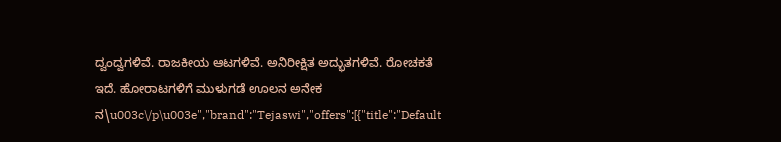ದ್ವಂದ್ವಗಳಿವೆ. ರಾಜಕೀಯ ಆಟಗಳಿವೆ. ಅನಿರೀಕ್ಷಿತ ಅದ್ಭುತಗಳಿವೆ. ರೋಚಕತೆ ಇದೆ. ಹೋರಾಟಗಳಿಗೆ ಮುಳುಗಡೆ ಊಲನ ಅನೇಕ ನ\u003c\/p\u003e","brand":"Tejaswi","offers":[{"title":"Default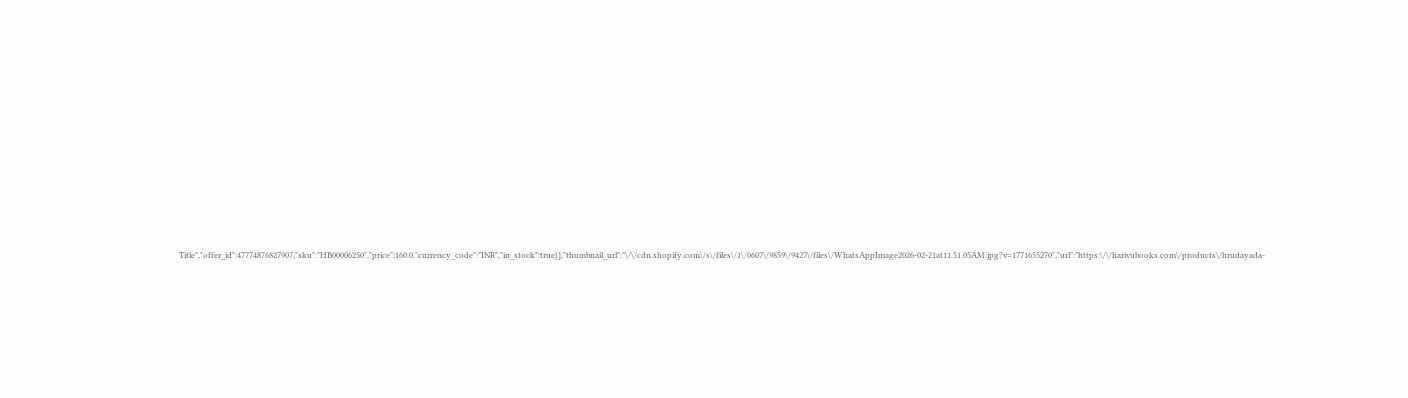Title","offer_id":47774876827907,"sku":"HB00006250","price":160.0,"currency_code":"INR","in_stock":true}],"thumbnail_url":"\/\/cdn.shopify.com\/s\/files\/1\/0607\/9859\/9427\/files\/WhatsAppImage2026-02-21at11.51.05AM.jpg?v=1771655270","url":"https:\/\/harivubooks.com\/products\/hrudayada-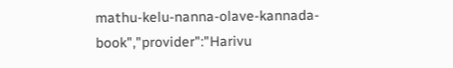mathu-kelu-nanna-olave-kannada-book","provider":"Harivu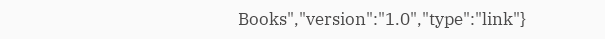Books","version":"1.0","type":"link"}